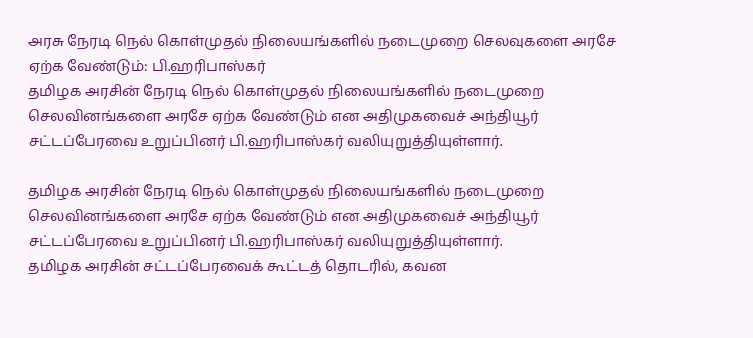அரசு நேரடி நெல் கொள்முதல் நிலையங்களில் நடைமுறை செலவுகளை அரசே ஏற்க வேண்டும்: பி.ஹரிபாஸ்கர்
தமிழக அரசின் நேரடி நெல் கொள்முதல் நிலையங்களில் நடைமுறை செலவினங்களை அரசே ஏற்க வேண்டும் என அதிமுகவைச் அந்தியூர் சட்டப்பேரவை உறுப்பினர் பி.ஹரிபாஸ்கர் வலியுறுத்தியுள்ளார்.

தமிழக அரசின் நேரடி நெல் கொள்முதல் நிலையங்களில் நடைமுறை செலவினங்களை அரசே ஏற்க வேண்டும் என அதிமுகவைச் அந்தியூர் சட்டப்பேரவை உறுப்பினர் பி.ஹரிபாஸ்கர் வலியுறுத்தியுள்ளார்.
தமிழக அரசின் சட்டப்பேரவைக் கூட்டத் தொடரில், கவன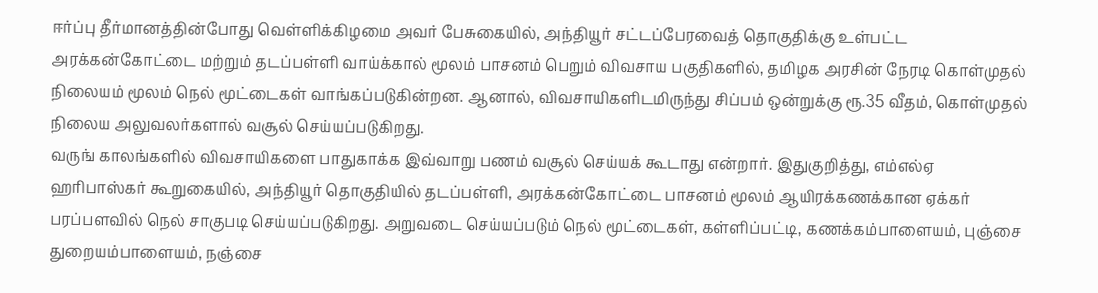ஈர்ப்பு தீர்மானத்தின்போது வெள்ளிக்கிழமை அவர் பேசுகையில், அந்தியூர் சட்டப்பேரவைத் தொகுதிக்கு உள்பட்ட அரக்கன்கோட்டை மற்றும் தடப்பள்ளி வாய்க்கால் மூலம் பாசனம் பெறும் விவசாய பகுதிகளில், தமிழக அரசின் நேரடி கொள்முதல் நிலையம் மூலம் நெல் மூட்டைகள் வாங்கப்படுகின்றன. ஆனால், விவசாயிகளிடமிருந்து சிப்பம் ஒன்றுக்கு ரூ.35 வீதம், கொள்முதல் நிலைய அலுவலர்களால் வசூல் செய்யப்படுகிறது.
வருங் காலங்களில் விவசாயிகளை பாதுகாக்க இவ்வாறு பணம் வசூல் செய்யக் கூடாது என்றார். இதுகுறித்து, எம்எல்ஏ ஹரிபாஸ்கர் கூறுகையில், அந்தியூர் தொகுதியில் தடப்பள்ளி, அரக்கன்கோட்டை பாசனம் மூலம் ஆயிரக்கணக்கான ஏக்கர் பரப்பளவில் நெல் சாகுபடி செய்யப்படுகிறது. அறுவடை செய்யப்படும் நெல் மூட்டைகள், கள்ளிப்பட்டி, கணக்கம்பாளையம், புஞ்சை துறையம்பாளையம், நஞ்சை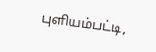புளியம்பட்டி,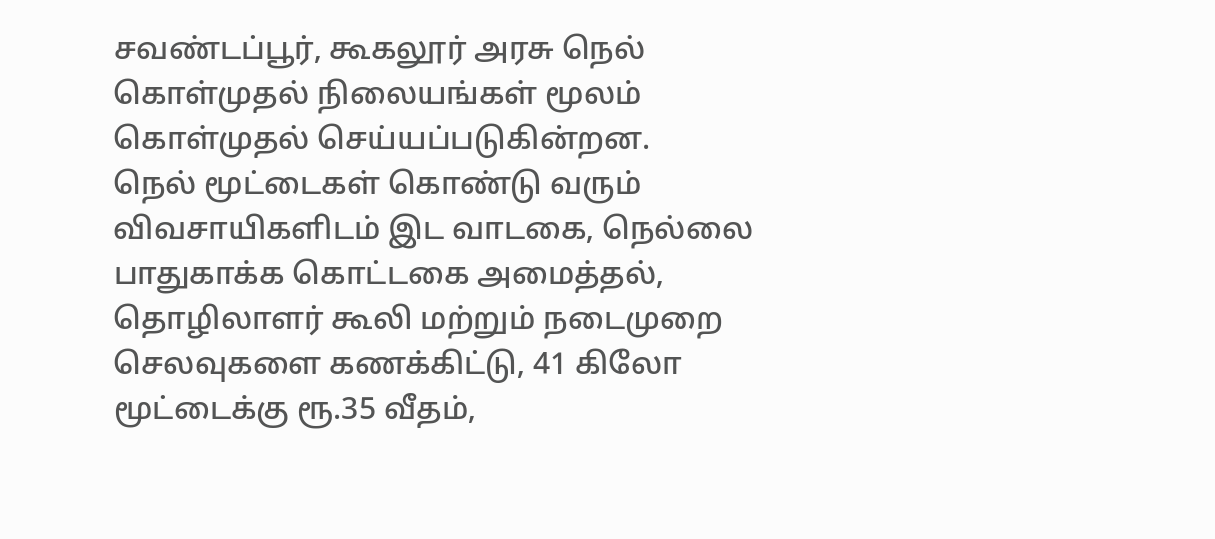சவண்டப்பூர், கூகலூர் அரசு நெல் கொள்முதல் நிலையங்கள் மூலம் கொள்முதல் செய்யப்படுகின்றன.
நெல் மூட்டைகள் கொண்டு வரும் விவசாயிகளிடம் இட வாடகை, நெல்லை பாதுகாக்க கொட்டகை அமைத்தல், தொழிலாளர் கூலி மற்றும் நடைமுறை செலவுகளை கணக்கிட்டு, 41 கிலோ மூட்டைக்கு ரூ.35 வீதம்,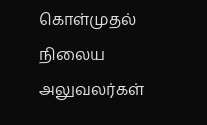கொள்முதல் நிலைய அலுவலர்கள்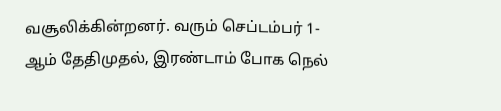வசூலிக்கின்றனர். வரும் செப்டம்பர் 1-ஆம் தேதிமுதல், இரண்டாம் போக நெல்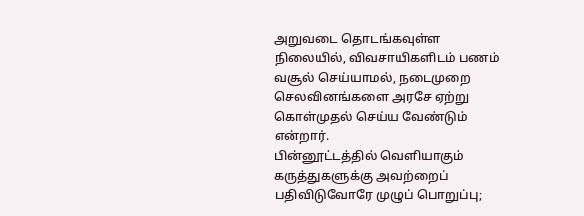அறுவடை தொடங்கவுள்ள நிலையில், விவசாயிகளிடம் பணம் வசூல் செய்யாமல், நடைமுறை செலவினங்களை அரசே ஏற்று கொள்முதல் செய்ய வேண்டும் என்றார்.
பின்னூட்டத்தில் வெளியாகும் கருத்துகளுக்கு அவற்றைப் பதிவிடுவோரே முழுப் பொறுப்பு;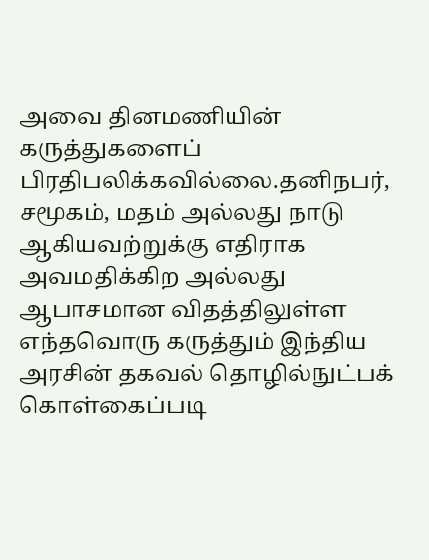அவை தினமணியின் கருத்துகளைப் பிரதிபலிக்கவில்லை.தனிநபர், சமூகம், மதம் அல்லது நாடு ஆகியவற்றுக்கு எதிராக அவமதிக்கிற அல்லது ஆபாசமான விதத்திலுள்ள எந்தவொரு கருத்தும் இந்திய அரசின் தகவல் தொழில்நுட்பக் கொள்கைப்படி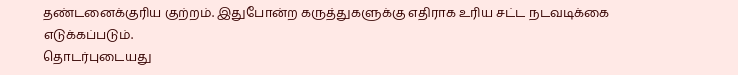தண்டனைக்குரிய குற்றம். இதுபோன்ற கருத்துகளுக்கு எதிராக உரிய சட்ட நடவடிக்கை எடுக்கப்படும்.
தொடர்புடையது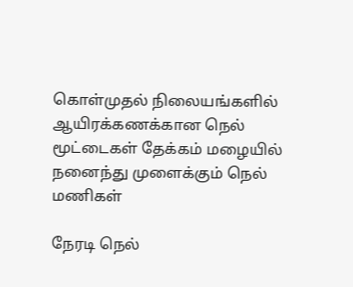கொள்முதல் நிலையங்களில் ஆயிரக்கணக்கான நெல் மூட்டைகள் தேக்கம் மழையில் நனைந்து முளைக்கும் நெல் மணிகள்

நேரடி நெல்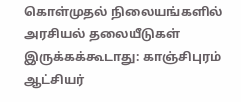கொள்முதல் நிலையங்களில் அரசியல் தலையீடுகள் இருக்கக்கூடாது: காஞ்சிபுரம் ஆட்சியர்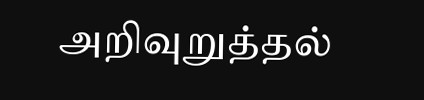அறிவுறுத்தல்